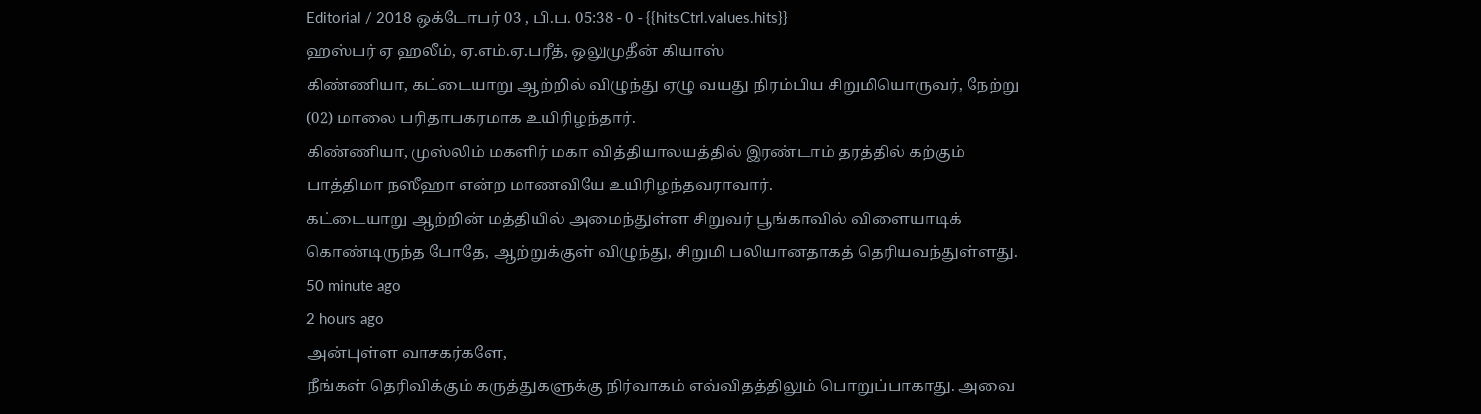Editorial / 2018 ஒக்டோபர் 03 , பி.ப. 05:38 - 0 - {{hitsCtrl.values.hits}}
ஹஸ்பர் ஏ ஹலீம், ஏ.எம்.ஏ.பரீத், ஒலுமுதீன் கியாஸ்
கிண்ணியா, கட்டையாறு ஆற்றில் விழுந்து ஏழு வயது நிரம்பிய சிறுமியொருவர், நேற்று (02) மாலை பரிதாபகரமாக உயிரிழந்தார்.
கிண்ணியா, முஸ்லிம் மகளிர் மகா வித்தியாலயத்தில் இரண்டாம் தரத்தில் கற்கும் பாத்திமா நஸீஹா என்ற மாணவியே உயிரிழந்தவராவார்.
கட்டையாறு ஆற்றின் மத்தியில் அமைந்துள்ள சிறுவர் பூங்காவில் விளையாடிக் கொண்டிருந்த போதே, ஆற்றுக்குள் விழுந்து, சிறுமி பலியானதாகத் தெரியவந்துள்ளது.
50 minute ago
2 hours ago
அன்புள்ள வாசகர்களே,
நீங்கள் தெரிவிக்கும் கருத்துகளுக்கு நிர்வாகம் எவ்விதத்திலும் பொறுப்பாகாது. அவை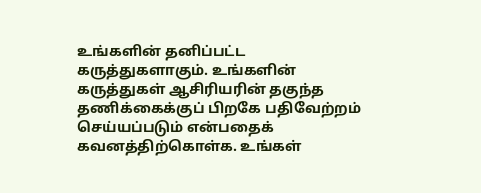உங்களின் தனிப்பட்ட கருத்துகளாகும். உங்களின் கருத்துகள் ஆசிரியரின் தகுந்த தணிக்கைக்குப் பிறகே பதிவேற்றம் செய்யப்படும் என்பதைக் கவனத்திற்கொள்க. உங்கள்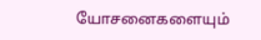யோசனைகளையும்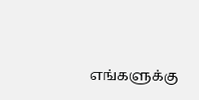எங்களுக்கு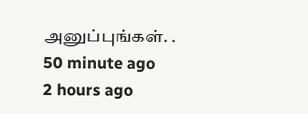அனுப்புங்கள். .
50 minute ago
2 hours ago